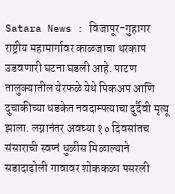Satara News : विजापूर-गुहागर राष्ट्रीय महामार्गावर काळजाचा थरकाप उडवणारी घटना घडली आहे. पाटण तालुक्यातील येरफळे येथे पिकअप आणि दुचाकीच्या धडकेत नवदाम्पत्याचा दुर्दैवी मृत्यू झाला. लग्नानंतर अवघ्या १० दिवसांतच संसाराची स्वप्नं धुळीस मिळाल्याने सडादाढोली गावावर शोककळा पसरली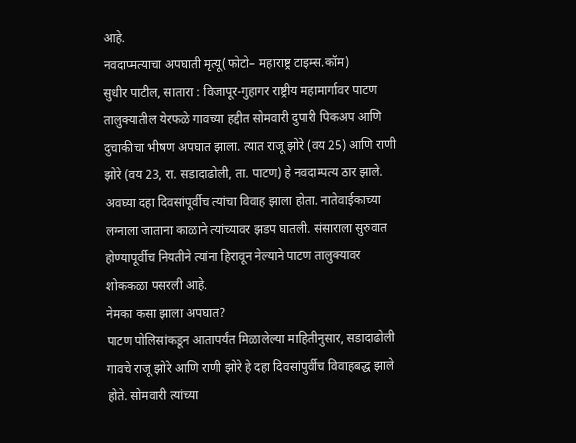आहे.
नवदाप्मत्याचा अपघाती मृत्यू(फोटो– महाराष्ट्र टाइम्स.कॉम)
सुधीर पाटील, सातारा : विजापूर-गुहागर राष्ट्रीय महामार्गावर पाटण तालुक्यातील येरफळे गावच्या हद्दीत सोमवारी दुपारी पिकअप आणि दुचाकीचा भीषण अपघात झाला. त्यात राजू झोरे (वय 25) आणि राणी झोरे (वय 23, रा. सडादाढोली, ता. पाटण) हे नवदाम्पत्य ठार झाले. अवघ्या दहा दिवसांपूर्वीच त्यांचा विवाह झाला होता. नातेवाईकाच्या लग्नाला जाताना काळाने त्यांच्यावर झडप घातली. संसाराला सुरुवात होण्यापूर्वीच नियतीने त्यांना हिरावून नेल्याने पाटण तालुक्यावर शोककळा पसरली आहे.
नेमका कसा झाला अपघात?
पाटण पोलिसांकडून आतापर्यंत मिळालेल्या माहितीनुसार, सडादाढोली गावचे राजू झोरे आणि राणी झोरे हे दहा दिवसांपुर्वीच विवाहबद्ध झाले होते. सोमवारी त्यांच्या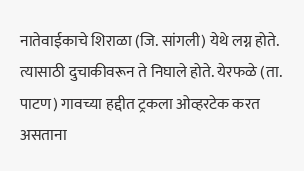नातेवाईकाचे शिराळा (जि. सांगली) येथे लग्न होते. त्यासाठी दुचाकीवरून ते निघाले होते. येरफळे (ता. पाटण) गावच्या हद्दीत ट्रकला ओव्हरटेक करत असताना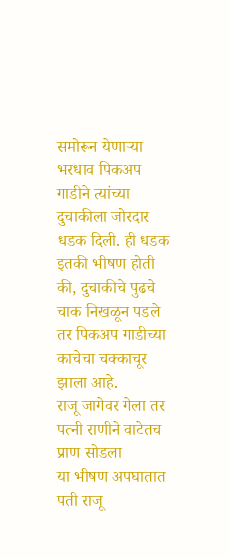समोरून येणाऱ्या भरधाव पिकअप गाडीने त्यांच्या दुचाकीला जोरदार धडक दिली. ही धडक इतकी भीषण होती की, दुचाकीचे पुढचे चाक निखळून पडले तर पिकअप गाडीच्या काचेचा चक्काचूर झाला आहे.
राजू जागेवर गेला तर पत्नी राणीने वाटेतच प्राण सोडला
या भीषण अपघातात पती राजू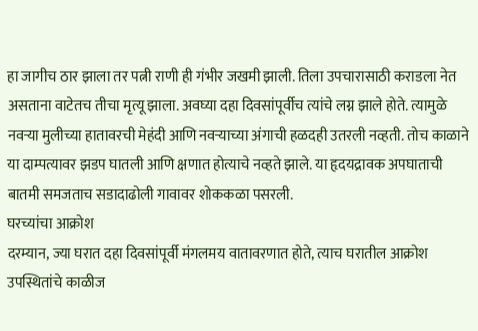हा जागीच ठार झाला तर पत्नी राणी ही गंभीर जखमी झाली. तिला उपचारासाठी कराडला नेत असताना वाटेतच तीचा मृत्यू झाला. अवघ्या दहा दिवसांपूर्वीच त्यांचे लग्न झाले होते. त्यामुळे नवऱ्या मुलीच्या हातावरची मेहंदी आणि नवऱ्याच्या अंगाची हळदही उतरली नव्हती. तोच काळाने या दाम्पत्यावर झडप घातली आणि क्षणात होत्याचे नव्हते झाले. या हृदयद्रावक अपघाताची बातमी समजताच सडादाढोली गावावर शोककळा पसरली.
घरच्यांचा आक्रोश
दरम्यान, ज्या घरात दहा दिवसांपूर्वी मंगलमय वातावरणात होते, त्याच घरातील आक्रोश उपस्थितांचे काळीज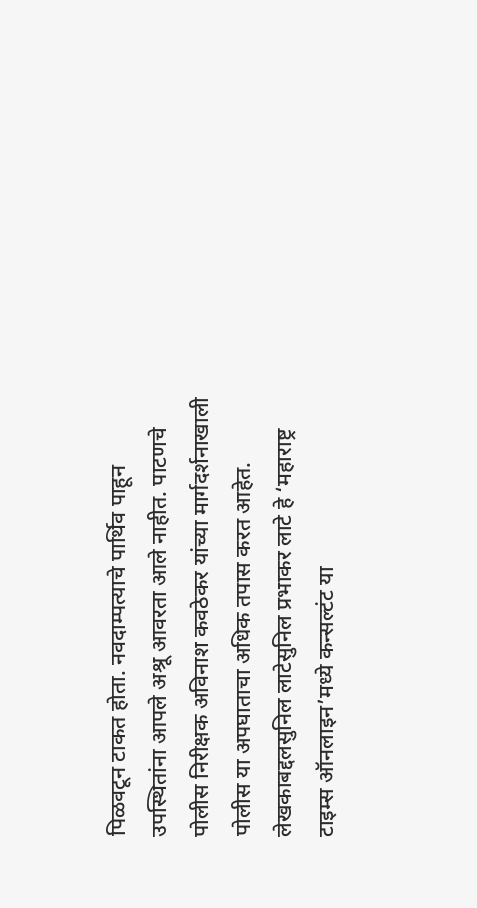पिळवटून टाकत होता. नवदाम्पत्याचे पार्थिव पाहून उपस्थितांना आपले अश्रू आवरता आले नाहीत. पाटणचे पोलीस निरीक्षक अविनाश कवठेकर यांच्या मार्गदर्शनाखाली पोलीस या अपघाताचा अधिक तपास करत आहेत.
लेखकाबद्दलसुनिल लाटेसुनिल प्रभाकर लाटे हे ‘महाराष्ट्र टाइम्स ऑनलाइन’मध्ये कन्सल्टंट या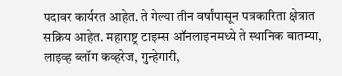पदावर कार्यरत आहेत. ते गेल्या तीन वर्षांपासून पत्रकारिता क्षेत्रात सक्रिय आहेत. महाराष्ट्र टाइम्स ऑनलाइनमध्ये ते स्थानिक बातम्या, लाइव्ह ब्लॉग कव्हरेज, गुन्हेगारी,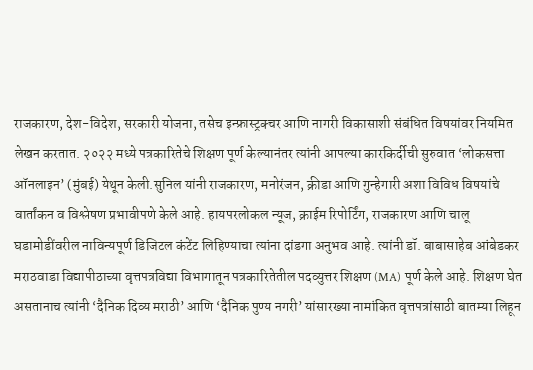राजकारण, देश-विदेश, सरकारी योजना, तसेच इन्फ्रास्ट्रक्चर आणि नागरी विकासाशी संबंधित विषयांवर नियमित लेखन करतात. २०२२ मध्ये पत्रकारितेचे शिक्षण पूर्ण केल्यानंतर त्यांनी आपल्या कारकिर्दीची सुरुवात ‘लोकसत्ता ऑनलाइन’ (मुंबई) येथून केली.सुनिल यांनी राजकारण, मनोरंजन, क्रीडा आणि गुन्हेगारी अशा विविध विषयांचे वार्तांकन व विश्लेषण प्रभावीपणे केले आहे. हायपरलोकल न्यूज, क्राईम रिपोर्टिंग, राजकारण आणि चालू घडामोडींवरील नाविन्यपूर्ण डिजिटल कंटेंट लिहिण्याचा त्यांना दांडगा अनुभव आहे. त्यांनी डॉ. बाबासाहेब आंबेडकर मराठवाडा विद्यापीठाच्या वृत्तपत्रविद्या विभागातून पत्रकारितेतील पदव्युत्तर शिक्षण (MA) पूर्ण केले आहे. शिक्षण घेत असतानाच त्यांनी ‘दैनिक दिव्य मराठी’ आणि ‘दैनिक पुण्य नगरी’ यांसारख्या नामांकित वृत्तपत्रांसाठी बातम्या लिहून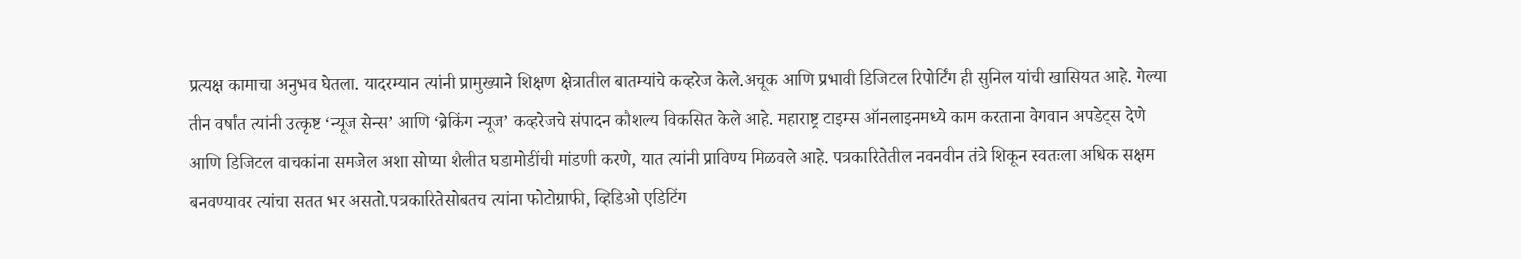प्रत्यक्ष कामाचा अनुभव घेतला. यादरम्यान त्यांनी प्रामुख्याने शिक्षण क्षेत्रातील बातम्यांचे कव्हरेज केले.अचूक आणि प्रभावी डिजिटल रिपोर्टिंग ही सुनिल यांची खासियत आहे. गेल्या तीन वर्षांत त्यांनी उत्कृष्ट ‘न्यूज सेन्स’ आणि ‘ब्रेकिंग न्यूज’ कव्हरेजचे संपादन कौशल्य विकसित केले आहे. महाराष्ट्र टाइम्स ऑनलाइनमध्ये काम करताना वेगवान अपडेट्स देणे आणि डिजिटल वाचकांना समजेल अशा सोप्या शैलीत घडामोडींची मांडणी करणे, यात त्यांनी प्राविण्य मिळवले आहे. पत्रकारितेतील नवनवीन तंत्रे शिकून स्वतःला अधिक सक्षम बनवण्यावर त्यांचा सतत भर असतो.पत्रकारितेसोबतच त्यांना फोटोग्राफी, व्हिडिओ एडिटिंग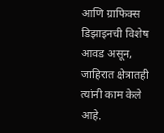आणि ग्राफिक्स डिझाइनची विशेष आवड असून, जाहिरात क्षेत्रातही त्यांनी काम केले आहे.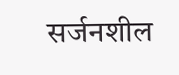सर्जनशील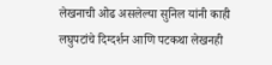लेखनाची ओढ असलेल्या सुनिल यांनी काही लघुपटांचे दिग्दर्शन आणि पटकथा लेखनही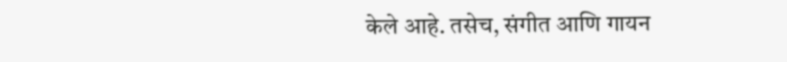केले आहे. तसेच, संगीत आणि गायन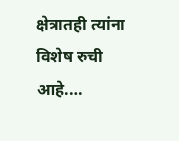क्षेत्रातही त्यांना विशेष रुची आहे.…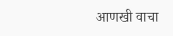आणखी वाचा